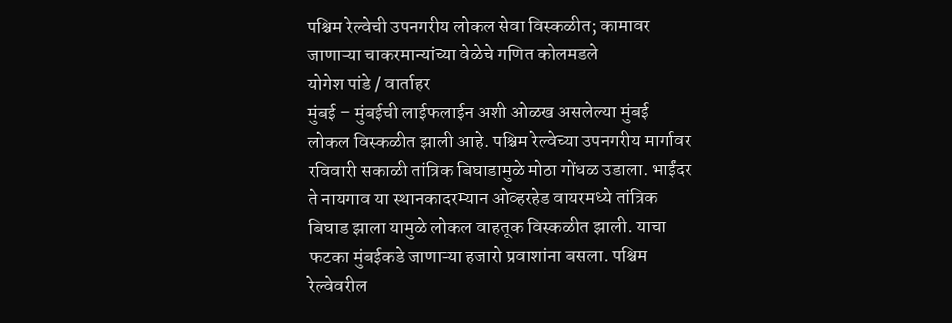पश्चिम रेल्वेची उपनगरीय लोकल सेवा विस्कळीत; कामावर जाणाऱ्या चाकरमान्यांच्या वेळेचे गणित कोलमडले
योगेश पांडे / वार्ताहर
मुंबई – मुंबईची लाईफलाईन अशी ओळख असलेल्या मुंबई लोकल विस्कळीत झाली आहे. पश्चिम रेल्वेच्या उपनगरीय मार्गावर रविवारी सकाळी तांत्रिक बिघाडामुळे मोठा गोंधळ उडाला. भाईंदर ते नायगाव या स्थानकादरम्यान ओव्हरहेड वायरमध्ये तांत्रिक बिघाड झाला यामुळे लोकल वाहतूक विस्कळीत झाली. याचा फटका मुंबईकडे जाणाऱ्या हजारो प्रवाशांना बसला. पश्चिम रेल्वेवरील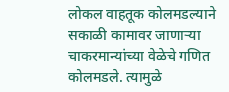लोकल वाहतूक कोलमडल्याने सकाळी कामावर जाणाऱ्या चाकरमान्यांच्या वेळेचे गणित कोलमडले. त्यामुळे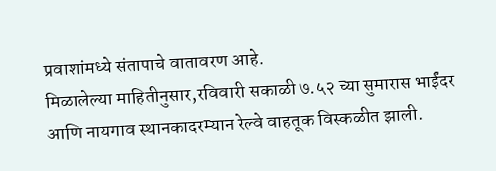प्रवाशांमध्ये संतापाचे वातावरण आहे.
मिळालेल्या माहितीनुसार,रविवारी सकाळी ७.५२ च्या सुमारास भाईंदर आणि नायगाव स्थानकादरम्यान रेल्वे वाहतूक विस्कळीत झाली.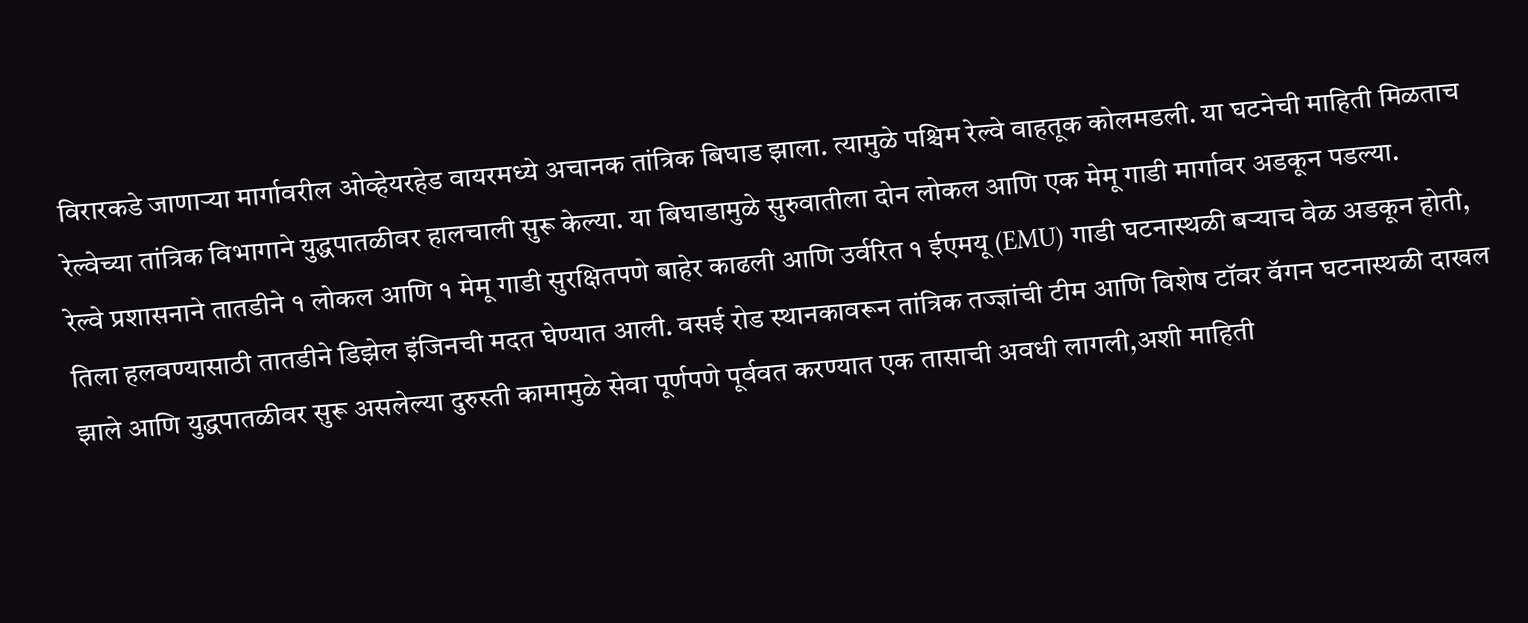विरारकडे जाणाऱ्या मार्गावरील ओव्हेयरहेड वायरमध्ये अचानक तांत्रिक बिघाड झाला. त्यामुळे पश्चिम रेल्वे वाहतूक कोलमडली. या घटनेची माहिती मिळताच रेल्वेच्या तांत्रिक विभागाने युद्धपातळीवर हालचाली सुरू केल्या. या बिघाडामुळे सुरुवातीला दोन लोकल आणि एक मेमू गाडी मार्गावर अडकून पडल्या.
रेल्वे प्रशासनाने तातडीने १ लोकल आणि १ मेमू गाडी सुरक्षितपणे बाहेर काढली आणि उर्वरित १ ईएमयू (EMU) गाडी घटनास्थळी बऱ्याच वेळ अडकून होती, तिला हलवण्यासाठी तातडीने डिझेल इंजिनची मदत घेण्यात आली. वसई रोड स्थानकावरून तांत्रिक तज्ज्ञांची टीम आणि विशेष टॉवर वॅगन घटनास्थळी दाखल झाले आणि युद्धपातळीवर सुरू असलेल्या दुरुस्ती कामामुळे सेवा पूर्णपणे पूर्ववत करण्यात एक तासाची अवधी लागली,अशी माहिती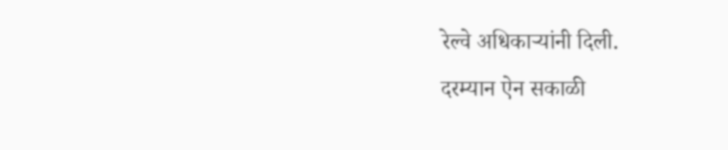रेल्वे अधिकाऱ्यांनी दिली.
दरम्यान ऐन सकाळी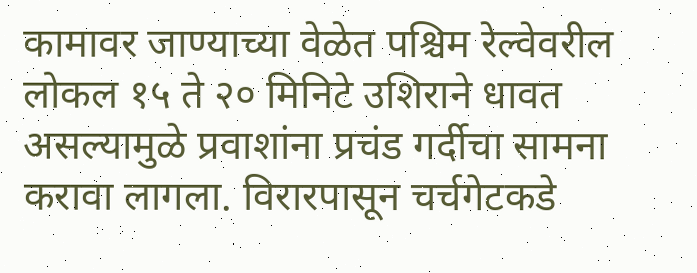कामावर जाण्याच्या वेळेत पश्चिम रेल्वेवरील लोकल १५ ते २० मिनिटे उशिराने धावत असल्यामुळे प्रवाशांना प्रचंड गर्दीचा सामना करावा लागला. विरारपासून चर्चगेटकडे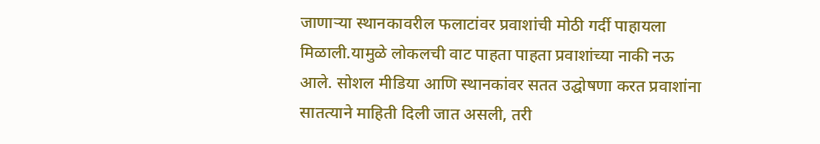जाणाऱ्या स्थानकावरील फलाटांवर प्रवाशांची मोठी गर्दी पाहायला मिळाली.यामुळे लोकलची वाट पाहता पाहता प्रवाशांच्या नाकी नऊ आले. सोशल मीडिया आणि स्थानकांवर सतत उद्घोषणा करत प्रवाशांना सातत्याने माहिती दिली जात असली, तरी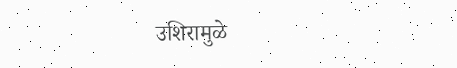उशिरामुळे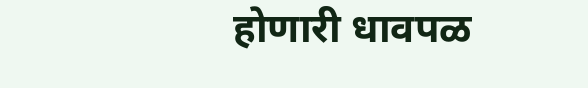होणारी धावपळ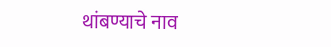थांबण्याचे नाव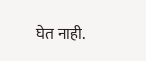घेत नाही.